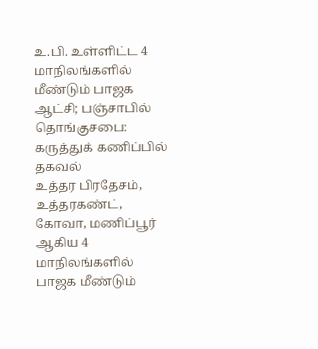உ.பி. உள்ளிட்ட 4 மாநிலங்களில் மீண்டும் பாஜக ஆட்சி; பஞ்சாபில் தொங்குசபை: கருத்துக் கணிப்பில் தகவல்
உத்தர பிரதேசம், உத்தரகண்ட், கோவா, மணிப்பூர் ஆகிய 4 மாநிலங்களில் பாஜக மீண்டும்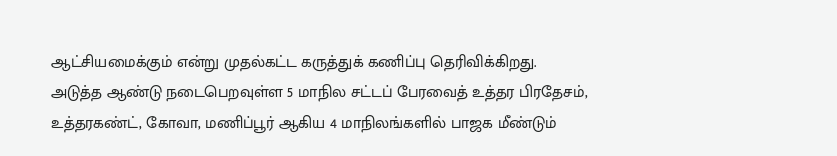ஆட்சியமைக்கும் என்று முதல்கட்ட கருத்துக் கணிப்பு தெரிவிக்கிறது.
அடுத்த ஆண்டு நடைபெறவுள்ள 5 மாநில சட்டப் பேரவைத் உத்தர பிரதேசம், உத்தரகண்ட், கோவா, மணிப்பூர் ஆகிய 4 மாநிலங்களில் பாஜக மீண்டும்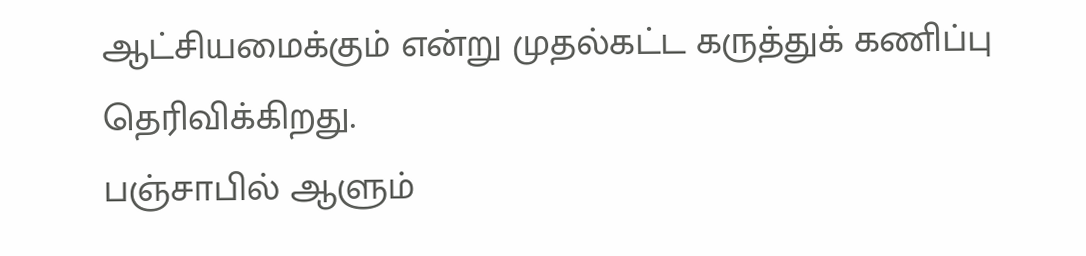ஆட்சியமைக்கும் என்று முதல்கட்ட கருத்துக் கணிப்பு தெரிவிக்கிறது.
பஞ்சாபில் ஆளும்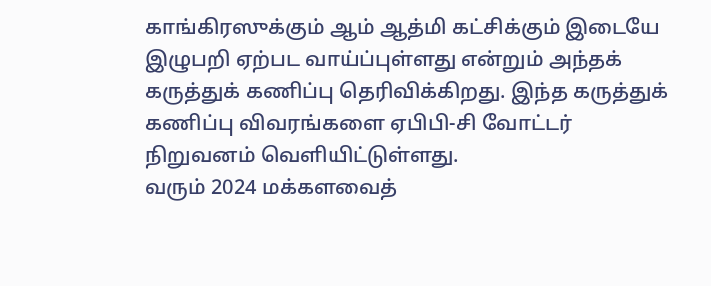காங்கிரஸுக்கும் ஆம் ஆத்மி கட்சிக்கும் இடையே இழுபறி ஏற்பட வாய்ப்புள்ளது என்றும் அந்தக் கருத்துக் கணிப்பு தெரிவிக்கிறது. இந்த கருத்துக் கணிப்பு விவரங்களை ஏபிபி-சி வோட்டர் நிறுவனம் வெளியிட்டுள்ளது.
வரும் 2024 மக்களவைத்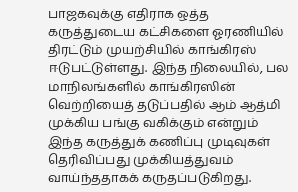பாஜகவுக்கு எதிராக ஒத்த கருத்துடைய கட்சிகளை ஓரணியில் திரட்டும் முயற்சியில் காங்கிரஸ் ஈடுபட்டுள்ளது. இந்த நிலையில், பல மாநிலங்களில் காங்கிரஸின் வெற்றியைத் தடுப்பதில் ஆம் ஆத்மி முக்கிய பங்கு வகிக்கும் என்றும் இந்த கருத்துக் கணிப்பு முடிவுகள் தெரிவிப்பது முக்கியத்துவம் வாய்ந்ததாகக் கருதப்படுகிறது.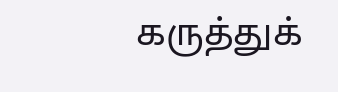கருத்துக்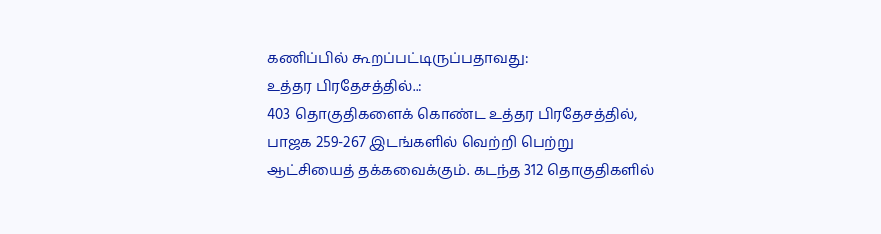கணிப்பில் கூறப்பட்டிருப்பதாவது:
உத்தர பிரதேசத்தில்..:
403 தொகுதிகளைக் கொண்ட உத்தர பிரதேசத்தில், பாஜக 259-267 இடங்களில் வெற்றி பெற்று ஆட்சியைத் தக்கவைக்கும். கடந்த 312 தொகுதிகளில்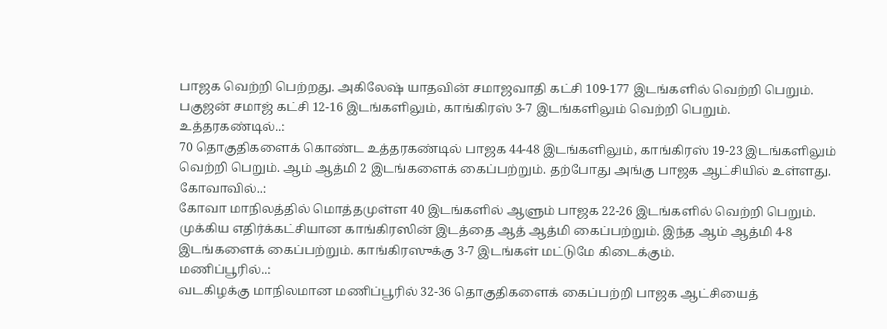பாஜக வெற்றி பெற்றது. அகிலேஷ் யாதவின் சமாஜவாதி கட்சி 109-177 இடங்களில் வெற்றி பெறும். பகுஜன் சமாஜ் கட்சி 12-16 இடங்களிலும், காங்கிரஸ் 3-7 இடங்களிலும் வெற்றி பெறும்.
உத்தரகண்டில்..:
70 தொகுதிகளைக் கொண்ட உத்தரகண்டில் பாஜக 44-48 இடங்களிலும், காங்கிரஸ் 19-23 இடங்களிலும் வெற்றி பெறும். ஆம் ஆத்மி 2 இடங்களைக் கைப்பற்றும். தற்போது அங்கு பாஜக ஆட்சியில் உள்ளது.
கோவாவில்..:
கோவா மாநிலத்தில் மொத்தமுள்ள 40 இடங்களில் ஆளும் பாஜக 22-26 இடங்களில் வெற்றி பெறும். முக்கிய எதிர்க்கட்சியான காங்கிரஸின் இடத்தை ஆத் ஆத்மி கைப்பற்றும். இந்த ஆம் ஆத்மி 4-8 இடங்களைக் கைப்பற்றும். காங்கிரஸுக்கு 3-7 இடங்கள் மட்டுமே கிடைக்கும்.
மணிப்பூரில்..:
வடகிழக்கு மாநிலமான மணிப்பூரில் 32-36 தொகுதிகளைக் கைப்பற்றி பாஜக ஆட்சியைத்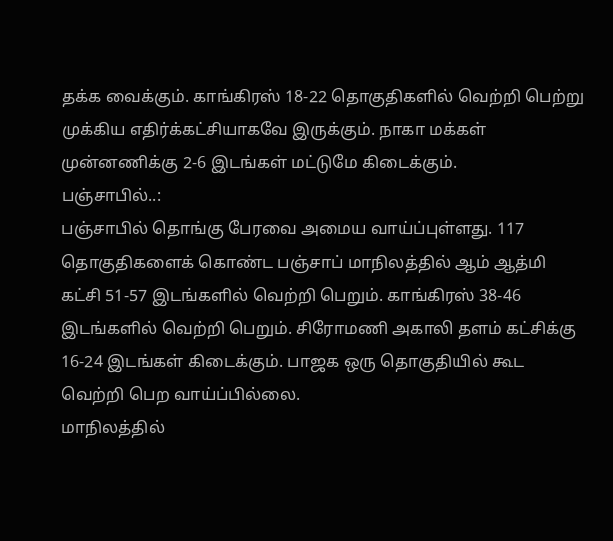தக்க வைக்கும். காங்கிரஸ் 18-22 தொகுதிகளில் வெற்றி பெற்று முக்கிய எதிர்க்கட்சியாகவே இருக்கும். நாகா மக்கள் முன்னணிக்கு 2-6 இடங்கள் மட்டுமே கிடைக்கும்.
பஞ்சாபில்..:
பஞ்சாபில் தொங்கு பேரவை அமைய வாய்ப்புள்ளது. 117 தொகுதிகளைக் கொண்ட பஞ்சாப் மாநிலத்தில் ஆம் ஆத்மி கட்சி 51-57 இடங்களில் வெற்றி பெறும். காங்கிரஸ் 38-46 இடங்களில் வெற்றி பெறும். சிரோமணி அகாலி தளம் கட்சிக்கு 16-24 இடங்கள் கிடைக்கும். பாஜக ஒரு தொகுதியில் கூட வெற்றி பெற வாய்ப்பில்லை.
மாநிலத்தில்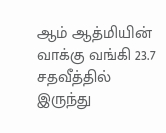ஆம் ஆத்மியின் வாக்கு வங்கி 23.7 சதவீத்தில் இருந்து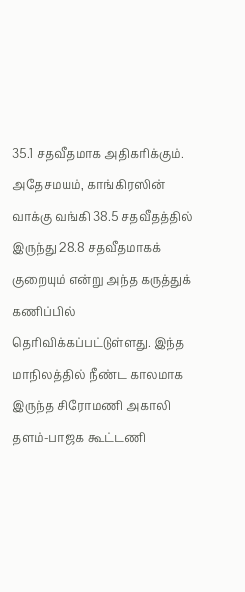35.1 சதவீதமாக அதிகரிக்கும். அதேசமயம், காங்கிரஸின் வாக்கு வங்கி 38.5 சதவீதத்தில் இருந்து 28.8 சதவீதமாகக் குறையும் என்று அந்த கருத்துக் கணிப்பில் தெரிவிக்கப்பட்டுள்ளது. இந்த மாநிலத்தில் நீண்ட காலமாக இருந்த சிரோமணி அகாலி தளம்-பாஜக கூட்டணி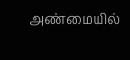அண்மையில்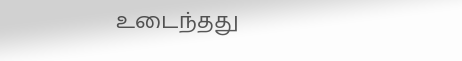உடைந்தது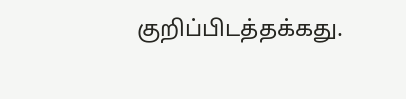குறிப்பிடத்தக்கது.